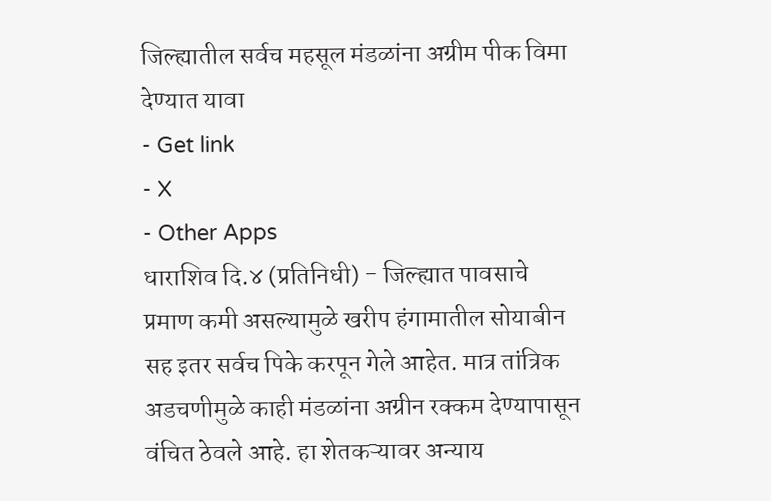जिल्ह्यातील सर्वच महसूल मंडळांना अग्रीम पीक विमा देण्यात यावा
- Get link
- X
- Other Apps
धाराशिव दि.४ (प्रतिनिधी) - जिल्ह्यात पावसाचे प्रमाण कमी असल्यामुळे खरीप हंगामातील सोयाबीन सह इतर सर्वच पिके करपून गेले आहेत. मात्र तांत्रिक अडचणीमुळे काही मंडळांना अग्रीन रक्कम देण्यापासून वंचित ठेवले आहे. हा शेतकऱ्यावर अन्याय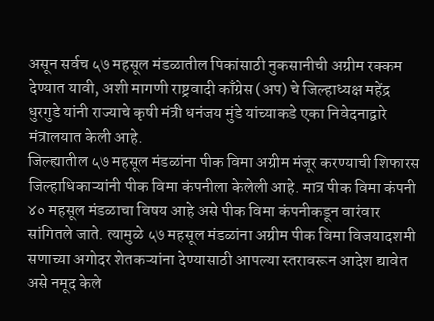असून सर्वच ५७ महसूल मंडळातील पिकांसाठी नुकसानीची अग्रीम रक्कम देण्यात यावी, अशी मागणी राष्ट्रवादी काँग्रेस (अप) चे जिल्हाध्यक्ष महेंद्र धुरगुडे यांनी राज्याचे कृषी मंत्री धनंजय मुंडे यांच्याकडे एका निवेदनाद्वारे मंत्रालयात केली आहे.
जिल्ह्यातील ५७ महसूल मंडळांना पीक विमा अग्रीम मंजूर करण्याची शिफारस जिल्हाधिकाऱ्यांनी पीक विमा कंपनीला केलेली आहे. मात्र पीक विमा कंपनी ४० महसूल मंडळाचा विषय आहे असे पीक विमा कंपनीकडून वारंवार सांगितले जाते. त्यामुळे ५७ महसूल मंडळांना अग्रीम पीक विमा विजयादशमी सणाच्या अगोदर शेतकऱ्यांना देण्यासाठी आपल्या स्तरावरून आदेश द्यावेत असे नमूद केले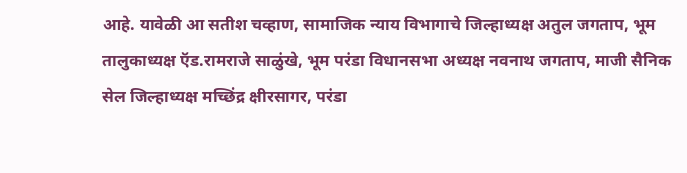आहे. यावेळी आ सतीश चव्हाण, सामाजिक न्याय विभागाचे जिल्हाध्यक्ष अतुल जगताप, भूम तालुकाध्यक्ष ऍड.रामराजे साळुंखे, भूम परंडा विधानसभा अध्यक्ष नवनाथ जगताप, माजी सैनिक सेल जिल्हाध्यक्ष मच्छिंद्र क्षीरसागर, परंडा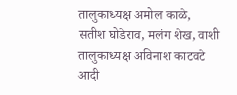तालुकाध्यक्ष अमोल काळे, सतीश घोडेराव, मलंग शेख, वाशी तालुकाध्यक्ष अविनाश काटवटे आदी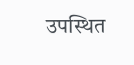उपस्थित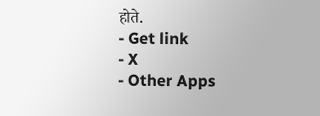होते.
- Get link
- X
- Other Apps